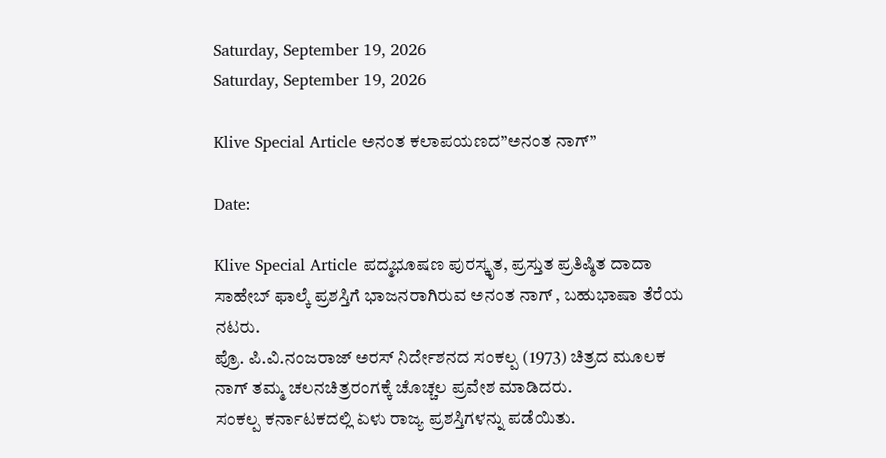Saturday, September 19, 2026
Saturday, September 19, 2026

Klive Special Article ಅನಂತ ಕಲಾಪಯಣದ”ಅನಂತ ನಾಗ್”

Date:

Klive Special Article ಪದ್ಮಭೂಷಣ ಪುರಸ್ಕೃತ, ಪ್ರಸ್ತುತ ಪ್ರತಿಷ್ಠಿತ ದಾದಾ ಸಾಹೇಬ್ ಫಾಲ್ಕೆ ಪ್ರಶಸ್ತಿಗೆ ಭಾಜನರಾಗಿರುವ ಅನಂತ ನಾಗ್ , ಬಹುಭಾಷಾ ತೆರೆಯ ನಟರು.
ಪ್ರೊ. ಪಿ.ವಿ.ನಂಜರಾಜ್ ಅರಸ್ ನಿರ್ದೇಶನದ ಸಂಕಲ್ಪ (1973) ಚಿತ್ರದ ಮೂಲಕ ನಾಗ್ ತಮ್ಮ ಚಲನಚಿತ್ರರಂಗಕ್ಕೆ ಚೊಚ್ಚಲ ಪ್ರವೇಶ ಮಾಡಿದರು.
ಸಂಕಲ್ಪ ಕರ್ನಾಟಕದಲ್ಲಿ ಏಳು ರಾಜ್ಯ ಪ್ರಶಸ್ತಿಗಳನ್ನು ಪಡೆಯಿತು.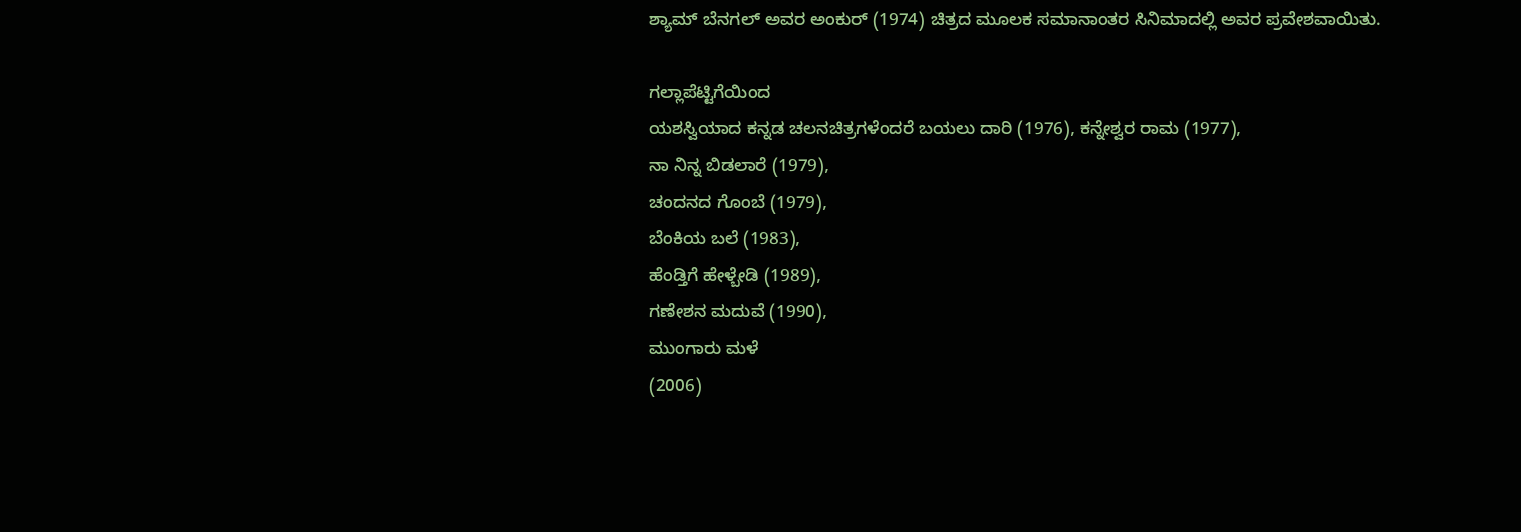ಶ್ಯಾಮ್ ಬೆನಗಲ್ ಅವರ ಅಂಕುರ್ (1974) ಚಿತ್ರದ ಮೂಲಕ ಸಮಾನಾಂತರ ಸಿನಿಮಾದಲ್ಲಿ ಅವರ ಪ್ರವೇಶವಾಯಿತು.

ಗಲ್ಲಾಪೆಟ್ಟಿಗೆಯಿಂದ
ಯಶಸ್ವಿಯಾದ ಕನ್ನಡ ಚಲನಚಿತ್ರಗಳೆಂದರೆ ಬಯಲು ದಾರಿ (1976), ಕನ್ನೇಶ್ವರ ರಾಮ (1977),
ನಾ ನಿನ್ನ ಬಿಡಲಾರೆ (1979),
ಚಂದನದ ಗೊಂಬೆ (1979),
ಬೆಂಕಿಯ ಬಲೆ (1983),
ಹೆಂಡ್ತಿಗೆ ಹೇಳ್ಬೇಡಿ (1989),
ಗಣೇಶನ ಮದುವೆ (1990),
ಮುಂಗಾರು ಮಳೆ
(2006)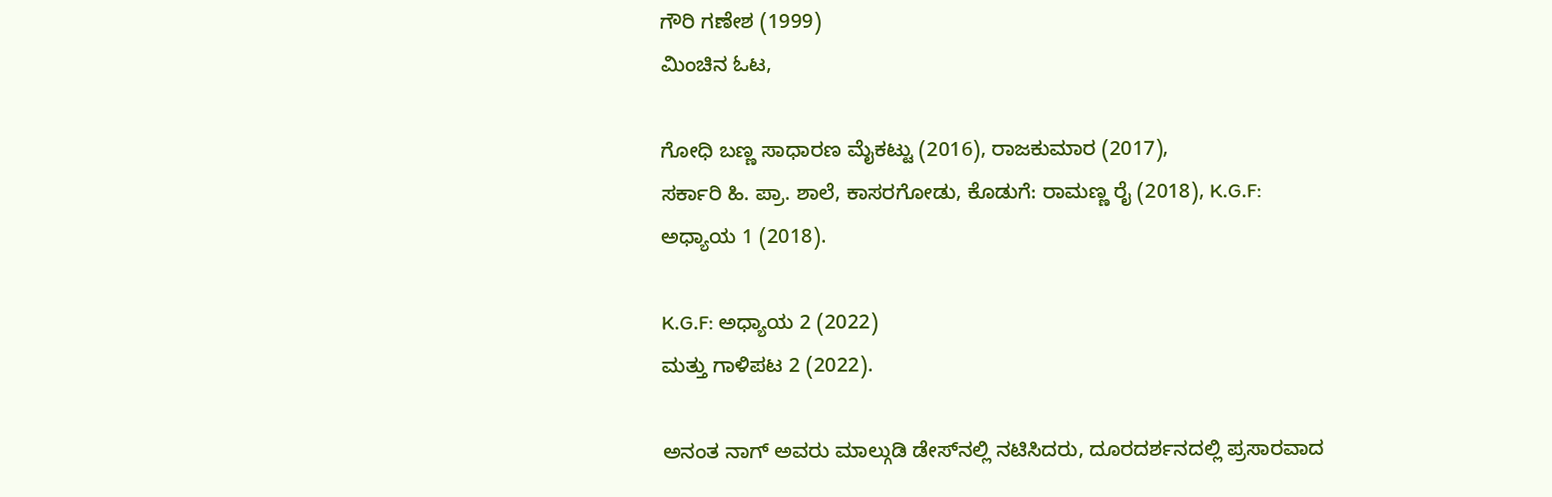ಗೌರಿ ಗಣೇಶ (1999)
ಮಿಂಚಿನ ಓಟ,

ಗೋಧಿ ಬಣ್ಣ ಸಾಧಾರಣ ಮೈಕಟ್ಟು (2016), ರಾಜಕುಮಾರ (2017),
ಸರ್ಕಾರಿ ಹಿ. ಪ್ರಾ. ಶಾಲೆ, ಕಾಸರಗೋಡು, ಕೊಡುಗೆ: ರಾಮಣ್ಣ ರೈ (2018), K.G.F: ಅಧ್ಯಾಯ 1 (2018).

K.G.F: ಅಧ್ಯಾಯ 2 (2022)
ಮತ್ತು ಗಾಳಿಪಟ 2 (2022).

ಅನಂತ ನಾಗ್ ಅವರು ಮಾಲ್ಗುಡಿ ಡೇಸ್‌ನಲ್ಲಿ ನಟಿಸಿದರು, ದೂರದರ್ಶನದಲ್ಲಿ ಪ್ರಸಾರವಾದ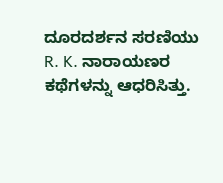ದೂರದರ್ಶನ ಸರಣಿಯು R. K. ನಾರಾಯಣರ ಕಥೆಗಳನ್ನು ಆಧರಿಸಿತ್ತು.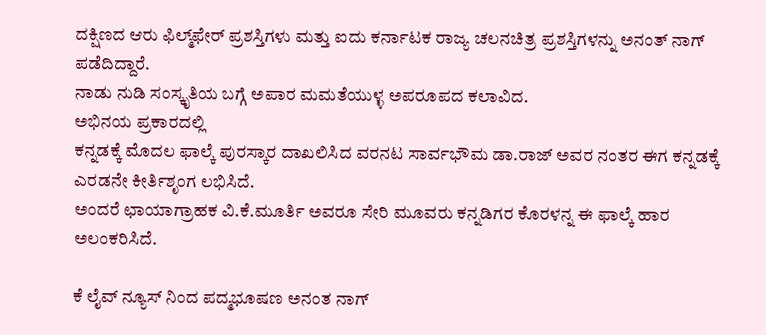ದಕ್ಷಿಣದ ಆರು ಫಿಲ್ಮ್‌ಫೇರ್ ಪ್ರಶಸ್ತಿಗಳು ಮತ್ತು ಐದು ಕರ್ನಾಟಕ ರಾಜ್ಯ ಚಲನಚಿತ್ರ ಪ್ರಶಸ್ತಿಗಳನ್ನು ಅನಂತ್ ನಾಗ್ ಪಡೆದಿದ್ದಾರೆ.
ನಾಡು ನುಡಿ ಸಂಸ್ಕೃತಿಯ ಬಗ್ಗೆ ಅಪಾರ ಮಮತೆಯುಳ್ಳ ಅಪರೂಪದ ಕಲಾವಿದ.
ಅಭಿನಯ ಪ್ರಕಾರದಲ್ಲಿ
ಕನ್ನಡಕ್ಕೆ ಮೊದಲ ಫಾಲ್ಕೆ ಪುರಸ್ಕಾರ ದಾಖಲಿಸಿದ ವರನಟ ಸಾರ್ವಭೌಮ ಡಾ.ರಾಜ್ ಅವರ ನಂತರ ಈಗ ಕನ್ನಡಕ್ಕೆ ಎರಡನೇ ಕೀರ್ತಿಶೃಂಗ ಲಭಿಸಿದೆ.
ಅಂದರೆ ಛಾಯಾಗ್ರಾಹಕ ವಿ.ಕೆ.ಮೂರ್ತಿ ಅವರೂ ಸೇರಿ ಮೂವರು ಕನ್ನಡಿಗರ ಕೊರಳನ್ನ ಈ ಫಾಲ್ಕೆ ಹಾರ ಅಲಂಕರಿಸಿದೆ.

ಕೆ ಲೈವ್ ನ್ಯೂಸ್ ನಿಂದ ಪದ್ಮಭೂಷಣ ಅನಂತ ನಾಗ್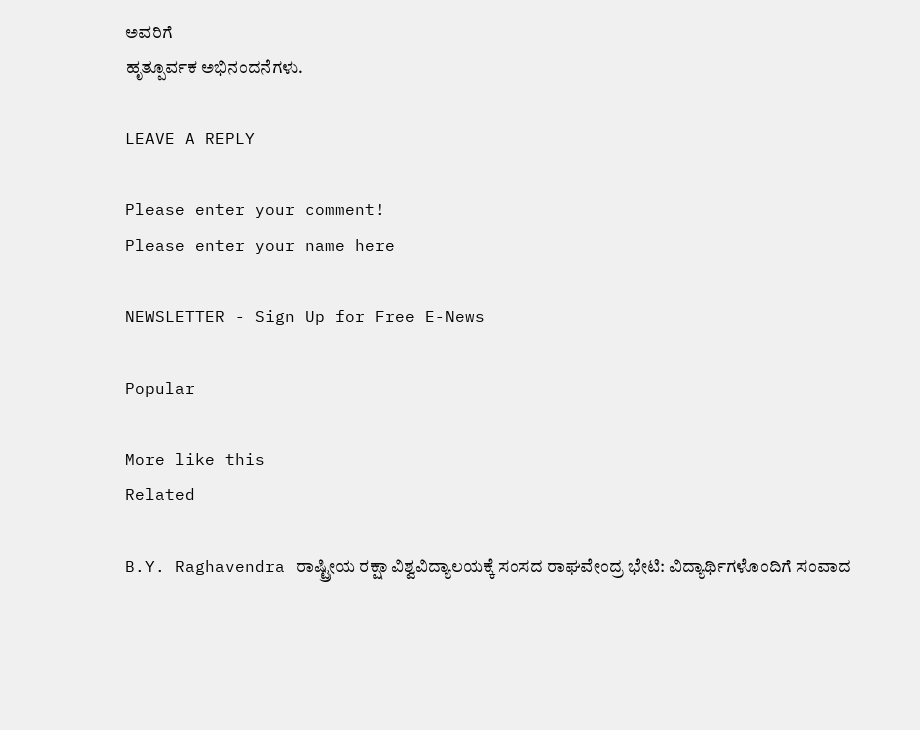ಅವರಿಗೆ
ಹೃತ್ಪೂರ್ವಕ ಅಭಿನಂದನೆಗಳು.

LEAVE A REPLY

Please enter your comment!
Please enter your name here

NEWSLETTER - Sign Up for Free E-News

Popular

More like this
Related

B.Y. Raghavendra ರಾಷ್ಟ್ರೀಯ ರಕ್ಷಾ ವಿಶ್ವವಿದ್ಯಾಲಯಕ್ಕೆ ಸಂಸದ ರಾಘವೇಂದ್ರ ಭೇಟಿ: ವಿದ್ಯಾರ್ಥಿಗಳೊಂದಿಗೆ ಸಂವಾದ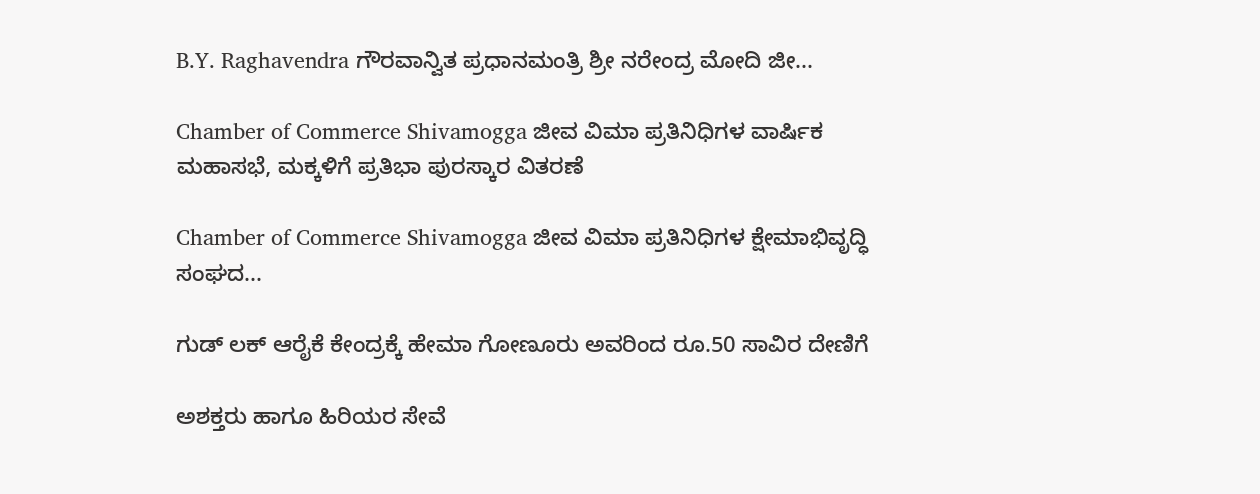B.Y. Raghavendra ಗೌರವಾನ್ವಿತ ಪ್ರಧಾನಮಂತ್ರಿ ಶ್ರೀ ನರೇಂದ್ರ ಮೋದಿ ಜೀ...

Chamber of Commerce Shivamogga ಜೀವ ವಿಮಾ ಪ್ರತಿನಿಧಿಗಳ ವಾರ್ಷಿಕ ಮಹಾಸಭೆ, ಮಕ್ಕಳಿಗೆ ಪ್ರತಿಭಾ ಪುರಸ್ಕಾರ ವಿತರಣೆ

Chamber of Commerce Shivamogga ಜೀವ ವಿಮಾ ಪ್ರತಿನಿಧಿಗಳ ಕ್ಷೇಮಾಭಿವೃದ್ಧಿ ಸಂಘದ...

ಗುಡ್ ಲಕ್ ಆರೈಕೆ ಕೇಂದ್ರಕ್ಕೆ ಹೇಮಾ ಗೋಣೂರು ಅವರಿಂದ ರೂ.50 ಸಾವಿರ ದೇಣಿಗೆ

ಅಶಕ್ತರು ಹಾಗೂ ಹಿರಿಯರ ಸೇವೆ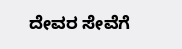ದೇವರ ಸೇವೆಗೆ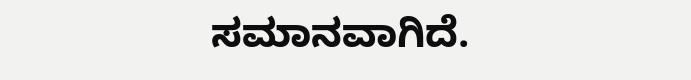ಸಮಾನವಾಗಿದೆ.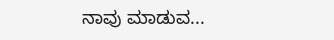ನಾವು ಮಾಡುವ...